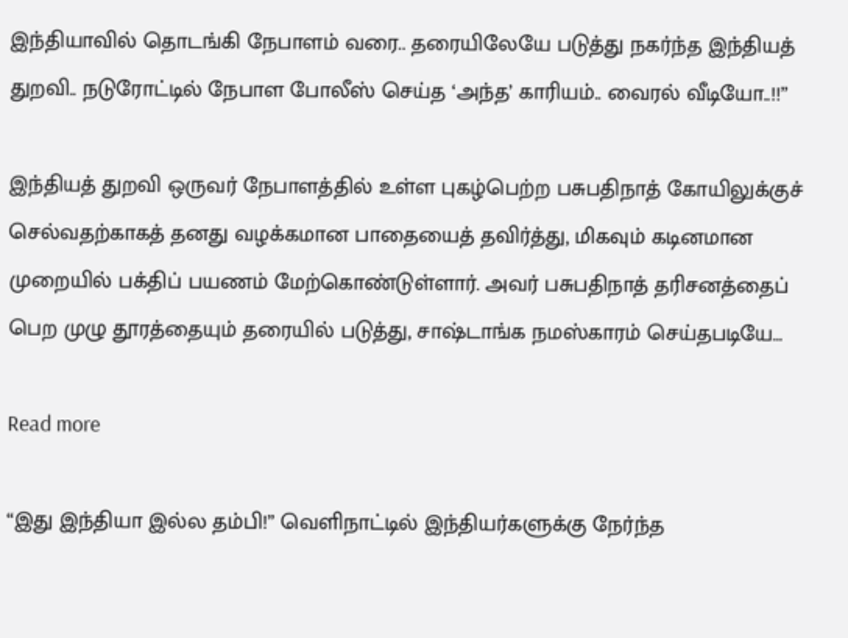இந்தியாவில் தொடங்கி நேபாளம் வரை.. தரையிலேயே படுத்து நகர்ந்த இந்தியத் துறவி.. நடுரோட்டில் நேபாள போலீஸ் செய்த ‘அந்த’ காரியம்.. வைரல் வீடியோ..!!”

இந்தியத் துறவி ஒருவர் நேபாளத்தில் உள்ள புகழ்பெற்ற பசுபதிநாத் கோயிலுக்குச் செல்வதற்காகத் தனது வழக்கமான பாதையைத் தவிர்த்து, மிகவும் கடினமான முறையில் பக்திப் பயணம் மேற்கொண்டுள்ளார். அவர் பசுபதிநாத் தரிசனத்தைப் பெற முழு தூரத்தையும் தரையில் படுத்து, சாஷ்டாங்க நமஸ்காரம் செய்தபடியே…

Read more

“இது இந்தியா இல்ல தம்பி!” வெளிநாட்டில் இந்தியர்களுக்கு நேர்ந்த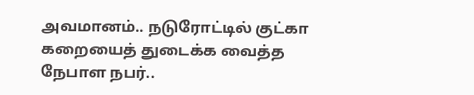அவமானம்.. நடுரோட்டில் குட்கா கறையைத் துடைக்க வைத்த நேபாள நபர்..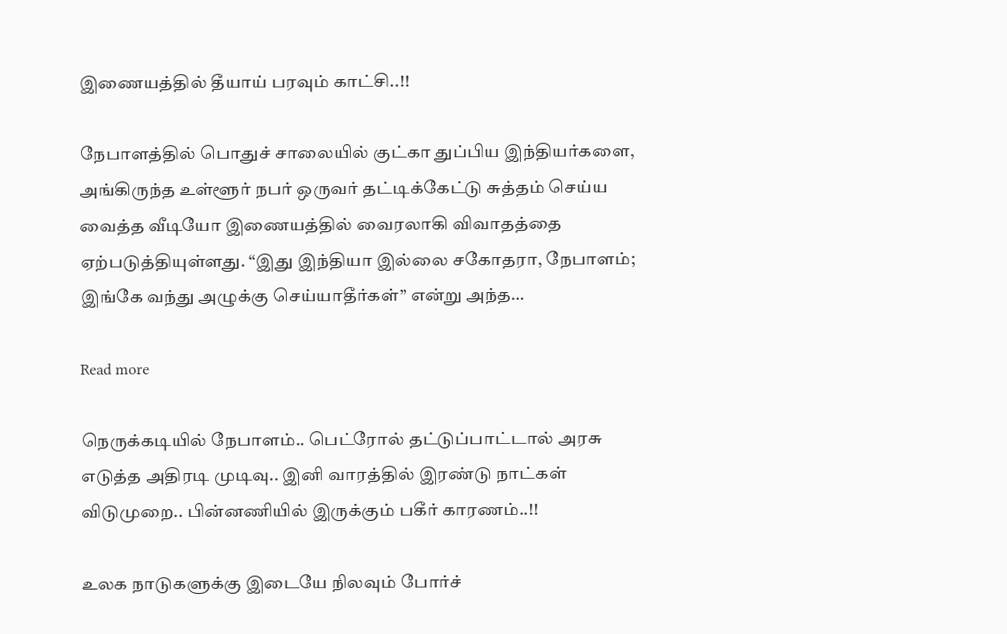இணையத்தில் தீயாய் பரவும் காட்சி..!!

நேபாளத்தில் பொதுச் சாலையில் குட்கா துப்பிய இந்தியர்களை, அங்கிருந்த உள்ளூர் நபர் ஒருவர் தட்டிக்கேட்டு சுத்தம் செய்ய வைத்த வீடியோ இணையத்தில் வைரலாகி விவாதத்தை ஏற்படுத்தியுள்ளது. “இது இந்தியா இல்லை சகோதரா, நேபாளம்; இங்கே வந்து அழுக்கு செய்யாதீர்கள்” என்று அந்த…

Read more

நெருக்கடியில் நேபாளம்.. பெட்ரோல் தட்டுப்பாட்டால் அரசு எடுத்த அதிரடி முடிவு.. இனி வாரத்தில் இரண்டு நாட்கள் விடுமுறை.. பின்னணியில் இருக்கும் பகீர் காரணம்..!!

உலக நாடுகளுக்கு இடையே நிலவும் போர்ச்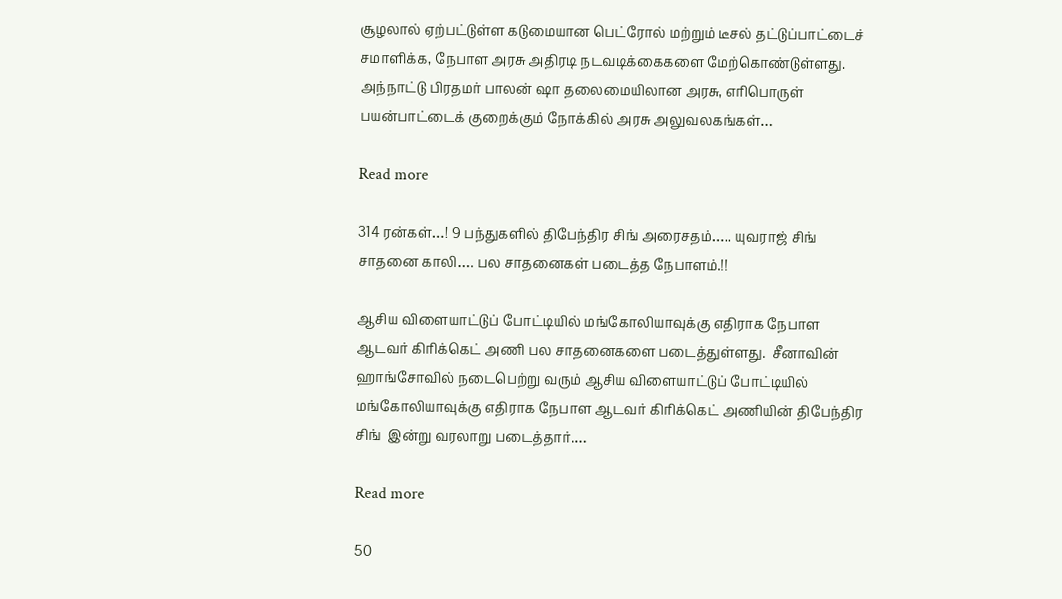சூழலால் ஏற்பட்டுள்ள கடுமையான பெட்ரோல் மற்றும் டீசல் தட்டுப்பாட்டைச் சமாளிக்க, நேபாள அரசு அதிரடி நடவடிக்கைகளை மேற்கொண்டுள்ளது. அந்நாட்டு பிரதமர் பாலன் ஷா தலைமையிலான அரசு, எரிபொருள் பயன்பாட்டைக் குறைக்கும் நோக்கில் அரசு அலுவலகங்கள்…

Read more

314 ரன்கள்…! 9 பந்துகளில் திபேந்திர சிங் அரைசதம்….. யுவராஜ் சிங் சாதனை காலி…. பல சாதனைகள் படைத்த நேபாளம்.!!

ஆசிய விளையாட்டுப் போட்டியில் மங்கோலியாவுக்கு எதிராக நேபாள ஆடவர் கிரிக்கெட் அணி பல சாதனைகளை படைத்துள்ளது.  சீனாவின் ஹாங்சோவில் நடைபெற்று வரும் ஆசிய விளையாட்டுப் போட்டியில் மங்கோலியாவுக்கு எதிராக நேபாள ஆடவர் கிரிக்கெட் அணியின் திபேந்திர சிங்  இன்று வரலாறு படைத்தார்.…

Read more

50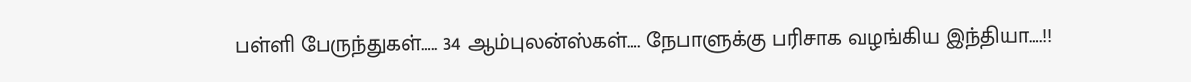பள்ளி பேருந்துகள்….. 34 ஆம்புலன்ஸ்கள்…. நேபாளுக்கு பரிசாக வழங்கிய இந்தியா….!!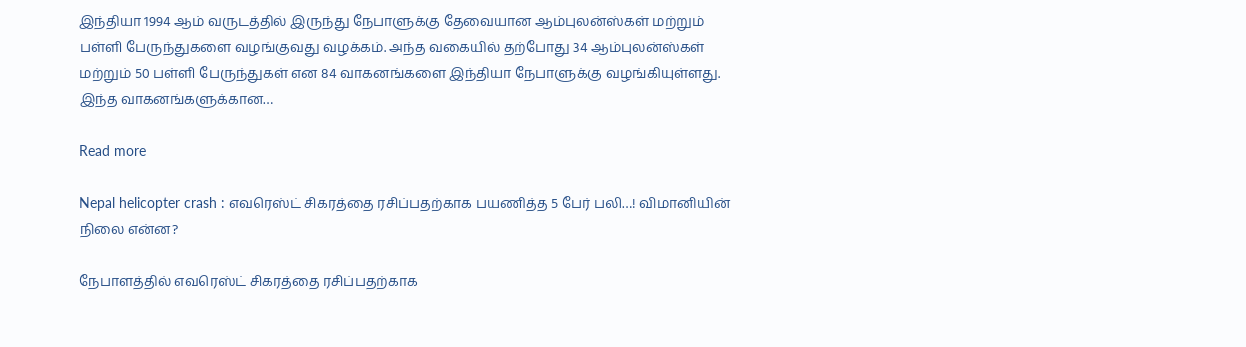இந்தியா 1994 ஆம் வருடத்தில் இருந்து நேபாளுக்கு தேவையான ஆம்புலன்ஸ்கள் மற்றும் பள்ளி பேருந்துகளை வழங்குவது வழக்கம். அந்த வகையில் தற்போது 34 ஆம்புலன்ஸ்கள் மற்றும் 50 பள்ளி பேருந்துகள் என 84 வாகனங்களை இந்தியா நேபாளுக்கு வழங்கியுள்ளது. இந்த வாகனங்களுக்கான…

Read more

Nepal helicopter crash : எவரெஸ்ட் சிகரத்தை ரசிப்பதற்காக பயணித்த 5 பேர் பலி…! விமானியின் நிலை என்ன?

நேபாளத்தில் எவரெஸ்ட் சிகரத்தை ரசிப்பதற்காக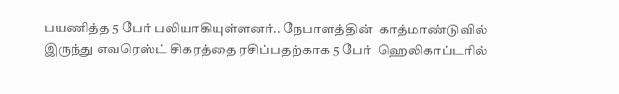பயணித்த 5 பேர் பலியாகியுள்ளனர்.. நேபாளத்தின்  காத்மாண்டுவில் இருந்து எவரெஸ்ட் சிகரத்தை ரசிப்பதற்காக 5 பேர்  ஹெலிகாப்டரில்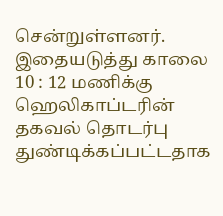சென்றுள்ளனர். இதையடுத்து காலை 10 : 12 மணிக்கு ஹெலிகாப்டரின் தகவல் தொடர்பு துண்டிக்கப்பட்டதாக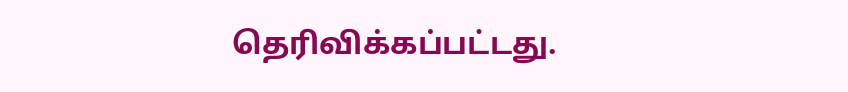தெரிவிக்கப்பட்டது.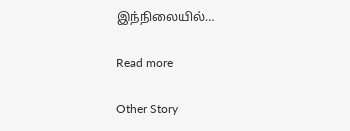இந்நிலையில்…

Read more

Other Story